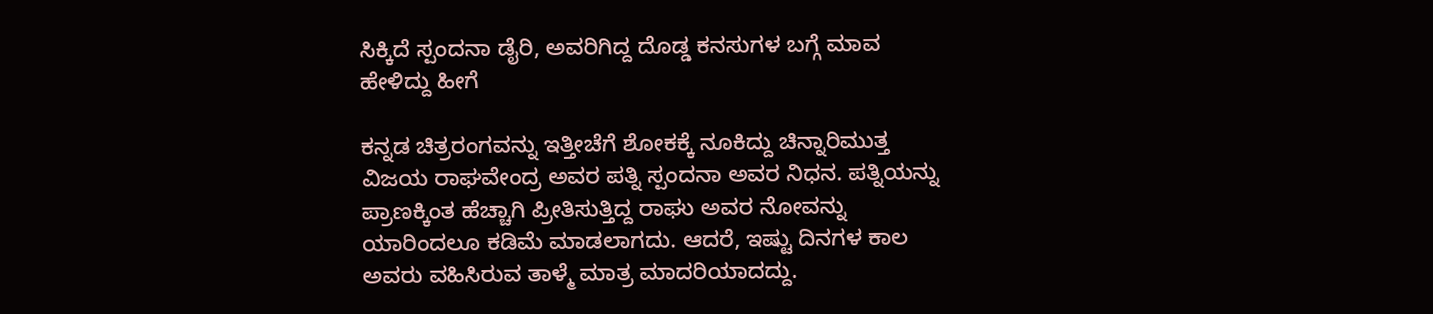ಸಿಕ್ಕಿದೆ ಸ್ಪಂದನಾ ಡೈರಿ, ಅವರಿಗಿದ್ದ ದೊಡ್ಡ ಕನಸುಗಳ ಬಗ್ಗೆ ಮಾವ ಹೇಳಿದ್ದು ಹೀಗೆ

ಕನ್ನಡ ಚಿತ್ರರಂಗವನ್ನು ಇತ್ತೀಚೆಗೆ ಶೋಕಕ್ಕೆ ನೂಕಿದ್ದು ಚಿನ್ನಾರಿಮುತ್ತ ವಿಜಯ ರಾಘವೇಂದ್ರ ಅವರ ಪತ್ನಿ ಸ್ಪಂದನಾ ಅವರ ನಿಧನ. ಪತ್ನಿಯನ್ನು ಪ್ರಾಣಕ್ಕಿಂತ ಹೆಚ್ಚಾಗಿ ಪ್ರೀತಿಸುತ್ತಿದ್ದ ರಾಘು ಅವರ ನೋವನ್ನು ಯಾರಿಂದಲೂ ಕಡಿಮೆ ಮಾಡಲಾಗದು. ಆದರೆ, ಇಷ್ಟು ದಿನಗಳ ಕಾಲ ಅವರು ವಹಿಸಿರುವ ತಾಳ್ಮೆ ಮಾತ್ರ ಮಾದರಿಯಾದದ್ದು.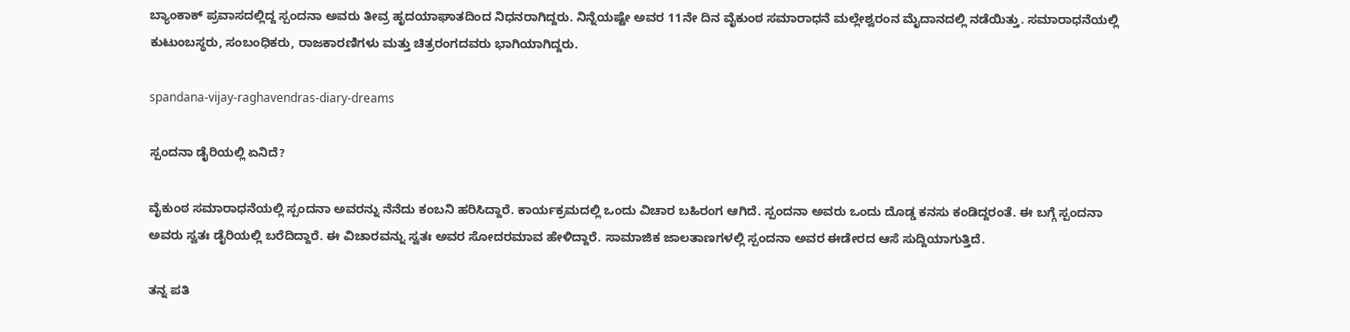ಬ್ಯಾಂಕಾಕ್ ಪ್ರವಾಸದಲ್ಲಿದ್ದ ಸ್ಪಂದನಾ ಅವರು ತೀವ್ರ ಹೃದಯಾಘಾತದಿಂದ ನಿಧನರಾಗಿದ್ದರು. ನಿನ್ನೆಯಷ್ಟೇ ಅವರ 11ನೇ ದಿನ ವೈಕುಂಠ ಸಮಾರಾಧನೆ ಮಲ್ಲೇಶ್ವರಂನ ಮೈದಾನದಲ್ಲಿ ನಡೆಯಿತ್ತು. ಸಮಾರಾಧನೆಯಲ್ಲಿ ಕುಟುಂಬಸ್ಥರು, ಸಂಬಂಧಿಕರು, ರಾಜಕಾರಣಿಗಳು ಮತ್ತು ಚಿತ್ರರಂಗದವರು ಭಾಗಿಯಾಗಿದ್ದರು.

spandana-vijay-raghavendras-diary-dreams

ಸ್ಪಂದನಾ ಡೈರಿಯಲ್ಲಿ ಏನಿದೆ?

ವೈಕುಂಠ ಸಮಾರಾಧನೆಯಲ್ಲಿ ಸ್ಪಂದನಾ ಅವರನ್ನು ನೆನೆದು ಕಂಬನಿ ಹರಿಸಿದ್ದಾರೆ. ಕಾರ್ಯಕ್ರಮದಲ್ಲಿ ಒಂದು ವಿಚಾರ ಬಹಿರಂಗ ಆಗಿದೆ. ಸ್ಪಂದನಾ ಅವರು ಒಂದು ದೊಡ್ಡ ಕನಸು ಕಂಡಿದ್ದರಂತೆ. ಈ ಬಗ್ಗೆ ಸ್ಪಂದನಾ ಅವರು ಸ್ವತಃ ಡೈರಿಯಲ್ಲಿ ಬರೆದಿದ್ದಾರೆ. ಈ ವಿಚಾರವನ್ನು ಸ್ವತಃ ಅವರ ಸೋದರಮಾವ ಹೇಳಿದ್ದಾರೆ. ಸಾಮಾಜಿಕ ಜಾಲತಾಣಗಳಲ್ಲಿ ಸ್ಪಂದನಾ ಅವರ ಈಡೇರದ ಆಸೆ ಸುದ್ದಿಯಾಗುತ್ತಿದೆ.

ತನ್ನ ಪತಿ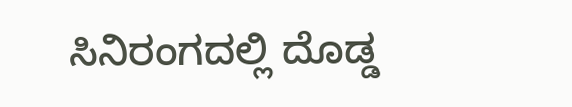ಸಿನಿರಂಗದಲ್ಲಿ ದೊಡ್ಡ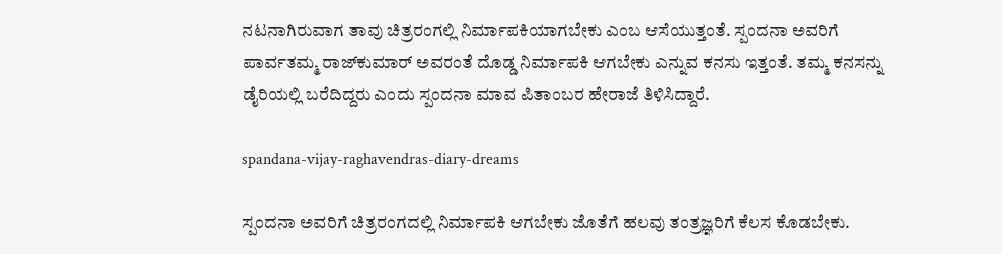ನಟನಾಗಿರುವಾಗ ತಾವು ಚಿತ್ರರಂಗಲ್ಲಿ ನಿರ್ಮಾಪಕಿಯಾಗಬೇಕು ಎಂಬ ಆಸೆಯುತ್ತಂತೆ. ಸ್ಪಂದನಾ ಅವರಿಗೆ ಪಾರ್ವತಮ್ಮ ರಾಜ್‌ಕುಮಾರ್ ಅವರಂತೆ ದೊಡ್ಡ ನಿರ್ಮಾಪಕಿ ಆಗಬೇಕು ಎನ್ನುವ ಕನಸು ಇತ್ತಂತೆ. ತಮ್ಮ ಕನಸನ್ನು ಡೈರಿಯಲ್ಲಿ ಬರೆದಿದ್ದರು ಎಂದು ಸ್ಪಂದನಾ ಮಾವ ಪಿತಾಂಬರ ಹೇರಾಜೆ ತಿಳಿಸಿದ್ದಾರೆ.

spandana-vijay-raghavendras-diary-dreams

ಸ್ಪಂದನಾ ಅವರಿಗೆ ಚಿತ್ರರಂಗದಲ್ಲಿ ನಿರ್ಮಾಪಕಿ ಆಗಬೇಕು ಜೊತೆಗೆ ಹಲವು ತಂತ್ರಜ್ಞರಿಗೆ ಕೆಲಸ ಕೊಡಬೇಕು.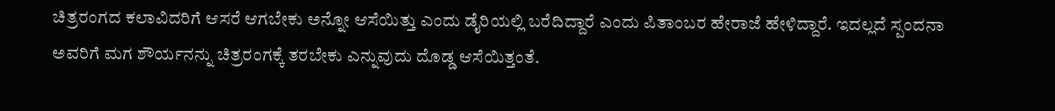ಚಿತ್ರರಂಗದ ಕಲಾವಿದರಿಗೆ ಆಸರೆ ಆಗಬೇಕು ಅನ್ನೋ ಆಸೆಯಿತ್ತು ಎಂದು ಡೈರಿಯಲ್ಲಿ ಬರೆದಿದ್ದಾರೆ ಎಂದು ಪಿತಾಂಬರ ಹೇರಾಜೆ ಹೇಳಿದ್ದಾರೆ. ಇದಲ್ಲದೆ ಸ್ಪಂದನಾ ಅವರಿಗೆ ಮಗ ಶೌರ್ಯನನ್ನು ಚಿತ್ರರಂಗಕ್ಕೆ ತರಬೇಕು ಎನ್ನುವುದು ದೊಡ್ಡ ಆಸೆಯಿತ್ತಂತೆ.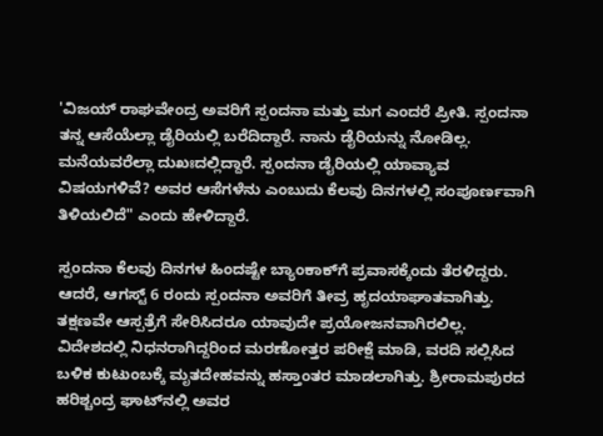'ವಿಜಯ್ ರಾಘವೇಂದ್ರ ಅವರಿಗೆ ಸ್ಪಂದನಾ ಮತ್ತು ಮಗ ಎಂದರೆ ಪ್ರೀತಿ. ಸ್ಪಂದನಾ ತನ್ನ ಆಸೆಯೆಲ್ಲಾ ಡೈರಿಯಲ್ಲಿ ಬರೆದಿದ್ದಾರೆ. ನಾನು ಡೈರಿಯನ್ನು ನೋಡಿಲ್ಲ. ಮನೆಯವರೆಲ್ಲಾ ದುಖಃದಲ್ಲಿದ್ದಾರೆ. ಸ್ಪಂದನಾ ಡೈರಿಯಲ್ಲಿ ಯಾವ್ಯಾವ ವಿಷಯಗಳಿವೆ? ಅವರ ಆಸೆಗಳೆನು ಎಂಬುದು ಕೆಲವು ದಿನಗಳಲ್ಲಿ ಸಂಪೂರ್ಣವಾಗಿ ತಿಳಿಯಲಿದೆ" ಎಂದು ಹೇಳಿದ್ದಾರೆ.

ಸ್ಪಂದನಾ ಕೆಲವು ದಿನಗಳ ಹಿಂದಷ್ಟೇ ಬ್ಯಾಂಕಾಕ್‌ಗೆ ಪ್ರವಾಸಕ್ಕೆಂದು ತೆರಳಿದ್ದರು. ಆದರೆ, ಆಗಸ್ಟ್ 6 ರಂದು ಸ್ಪಂದನಾ ಅವರಿಗೆ ತೀವ್ರ ಹೃದಯಾಘಾತವಾಗಿತ್ತು. ತಕ್ಷಣವೇ ಆಸ್ಪತ್ರೆಗೆ ಸೇರಿಸಿದರೂ ಯಾವುದೇ ಪ್ರಯೋಜನವಾಗಿರಲಿಲ್ಲ. ವಿದೇಶದಲ್ಲಿ ನಿಧನರಾಗಿದ್ದರಿಂದ ಮರಣೋತ್ತರ ಪರೀಕ್ಷೆ ಮಾಡಿ, ವರದಿ ಸಲ್ಲಿಸಿದ ಬಳಿಕ ಕುಟುಂಬಕ್ಕೆ ಮೃತದೇಹವನ್ನು ಹಸ್ತಾಂತರ ಮಾಡಲಾಗಿತ್ತು. ಶ್ರೀರಾಮಪುರದ ಹರಿಶ್ಚಂದ್ರ ಘಾಟ್‌ನಲ್ಲಿ ಅವರ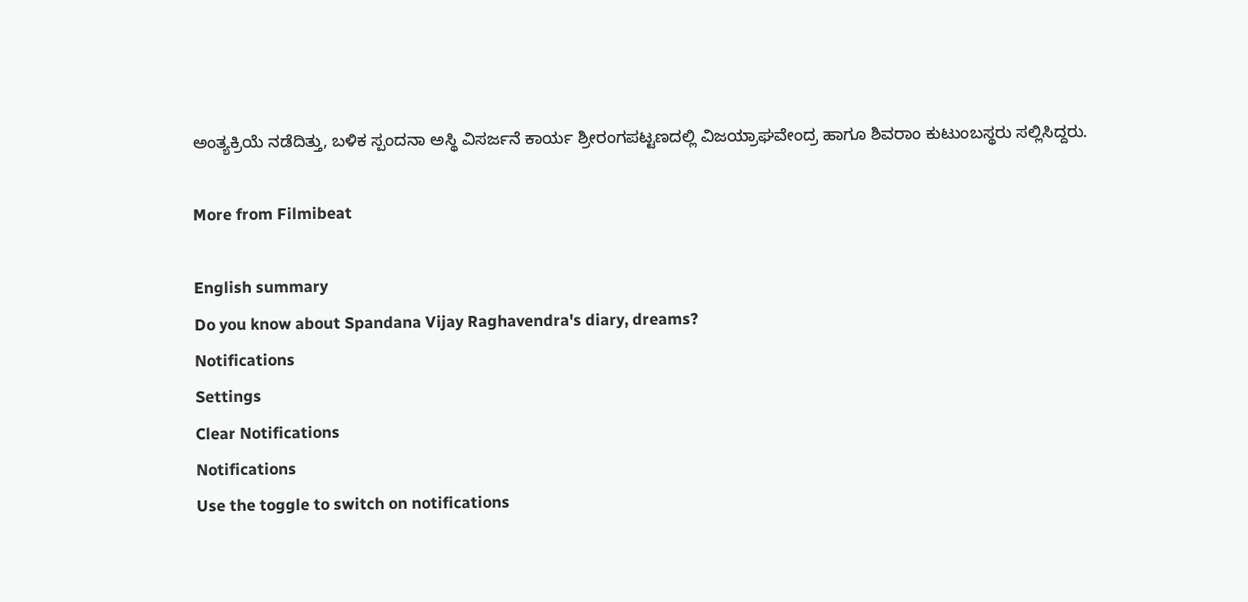ಅಂತ್ಯಕ್ರಿಯೆ ನಡೆದಿತ್ತು, ಬಳಿಕ ಸ್ಪಂದನಾ ಅಸ್ಥಿ ವಿಸರ್ಜನೆ ಕಾರ್ಯ ಶ್ರೀರಂಗಪಟ್ಟಣದಲ್ಲಿ ವಿಜಯ್ರಾಘವೇಂದ್ರ ಹಾಗೂ ಶಿವರಾಂ ಕುಟುಂಬಸ್ಥರು ಸಲ್ಲಿಸಿದ್ದರು.

More from Filmibeat

English summary
Do you know about Spandana Vijay Raghavendra's diary, dreams?
Notifications
Settings
Clear Notifications
Notifications
Use the toggle to switch on notifications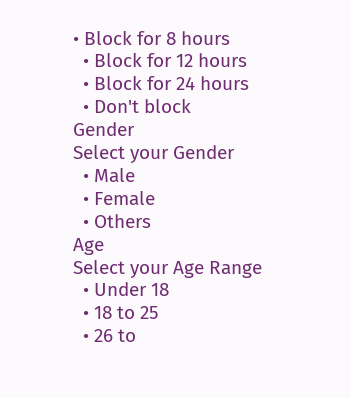• Block for 8 hours
  • Block for 12 hours
  • Block for 24 hours
  • Don't block
Gender
Select your Gender
  • Male
  • Female
  • Others
Age
Select your Age Range
  • Under 18
  • 18 to 25
  • 26 to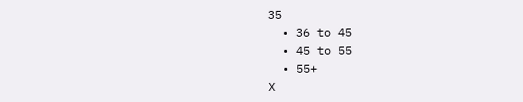35
  • 36 to 45
  • 45 to 55
  • 55+
X